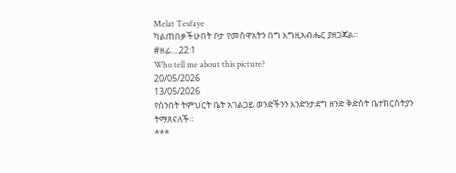Melat Tesfaye
ካልጠበቃችሁበት ቦታ የመስዋአትን በግ እግዚአብሔር ያዘጋጃል።
#ዘፊ....22:1
Who tell me about this picture?
20/05/2026
13/05/2026
የሰንበት ትምህርት ቤት አገልጋይ ወንድችንን እንድንታደግ ዘንድ ቅድስት ቤተክርስትያን ትማጸናለች።
***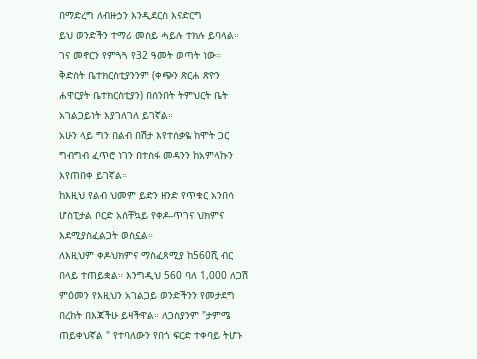በማድረግ ለብዙኃን እንዲደርስ እናድርግ
ይህ ወንድችን ተማሪ መስይ ሓይሉ ተክሉ ይባላል። ገና መኖርን የምጓጓ የ32 ዓመት ወጣት ነው።
ቅድስት ቤተክርስቲያንንም (ቀጭን ጽርሐ ጽዮን ሐዋርያት ቤተክርስቲያን) በሰንበት ትምህርት ቤት አገልጋይነት እያገለገለ ይገኛል።
አሁን ላይ ግን በልብ በሽታ እየተሰቃዬ ከሞት ጋር ግብግብ ፈጥሮ ነገን በተስፋ መዳንን ከአምላኩን እየጠበቀ ይገኛል።
ከእዚህ የልብ ህመም ይድን ዘንድ የጥቁር አንበሳ ሆስፒታል ቦርድ አሰቸኳይ የቀዶ-ጥገና ህክምና እደሚያስፈልጋት ወስኗል።
ለእዚህም ቀዶህክምና ማስፈጸሚያ ከ560ሺ ብር በላይ ተጠይቋል። እንግዲህ 560 ባለ 1,000 ለጋሽ ምዕመን የእዚህን አገልጋይ ወንድችንን የመታደግ በረከት በእጃችሁ ይዛችዋል። ለጋስያንም "ታምሜ ጠይቀህኛል " የተባለውን የበጎ ፍርድ ተቀባይ ትሆኑ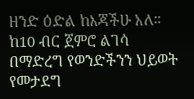ዘንድ ዕድል ከእጃችሁ አለ። ከ10 ብር ጀምሮ ልገሳ በማድረግ የወንድችንን ህይወት የመታደግ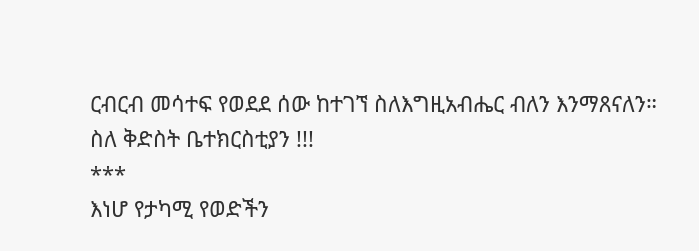ርብርብ መሳተፍ የወደደ ሰው ከተገኘ ስለእግዚአብሔር ብለን እንማጸናለን።
ስለ ቅድስት ቤተክርስቲያን !!!
***
እነሆ የታካሚ የወድችን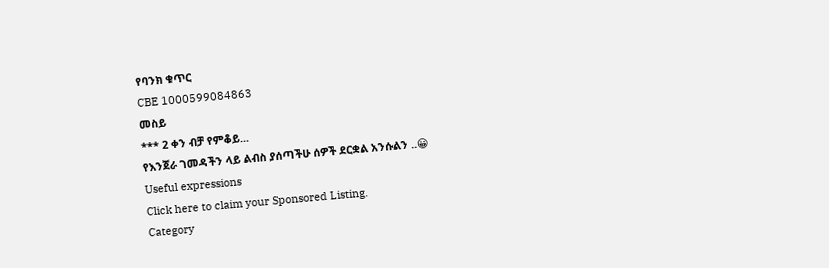የባንክ ቁጥር
CBE 1000599084863
መስይ
*** 2 ቀን ብቻ የምቆይ...
የእንጀራ ገመዳችን ላይ ልብስ ያሰጣችሁ ሰዎች ደርቋል አንሱልን ..😀
Useful expressions
Click here to claim your Sponsored Listing.
Category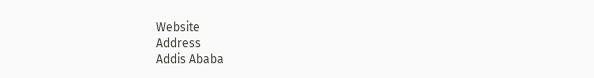Website
Address
Addis Ababa